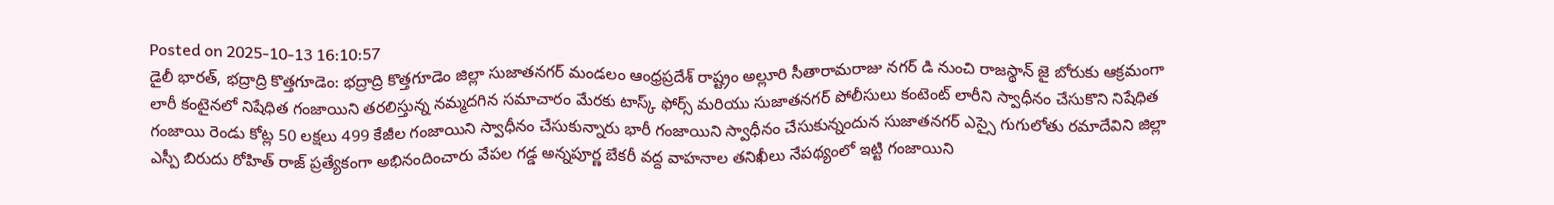Posted on 2025-10-13 16:10:57
డైలీ భారత్, భద్రాద్రి కొత్తగూడెం: భద్రాద్రి కొత్తగూడెం జిల్లా సుజాతనగర్ మండలం ఆంధ్రప్రదేశ్ రాష్ట్రం అల్లూరి సీతారామరాజు నగర్ డి నుంచి రాజస్థాన్ జై బోరుకు ఆక్రమంగా లారీ కంటైనలో నిషేధిత గంజాయిని తరలిస్తున్న నమ్మదగిన సమాచారం మేరకు టాస్క్ ఫోర్స్ మరియు సుజాతనగర్ పోలీసులు కంటెంట్ లారీని స్వాధీనం చేసుకొని నిషేధిత గంజాయి రెండు కోట్ల 50 లక్షలు 499 కేజీల గంజాయిని స్వాధీనం చేసుకున్నారు భారీ గంజాయిని స్వాధీనం చేసుకున్నందున సుజాతనగర్ ఎస్సై గుగులోతు రమాదేవిని జిల్లా ఎస్పీ బిరుదు రోహిత్ రాజ్ ప్రత్యేకంగా అభినందించారు వేపల గడ్డ అన్నపూర్ణ బేకరీ వద్ద వాహనాల తనిఖీలు నేపథ్యంలో ఇట్టి గంజాయిని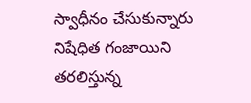స్వాధీనం చేసుకున్నారు నిషేధిత గంజాయిని తరలిస్తున్న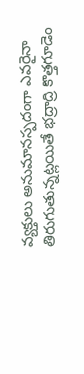వ్యక్తులు అనుమానస్పదంగా ఎవరైనా తిరుగుతున్నట్లయితే భద్రాద్రి కొత్తగూడెం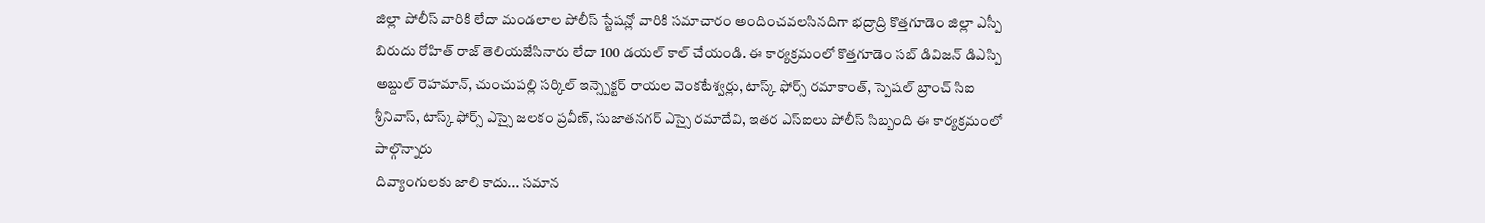జిల్లా పోలీస్ వారికి లేదా మండలాల పోలీస్ స్టేషన్లో వారికి సమాచారం అందించవలసినదిగా భద్రాద్రి కొత్తగూడెం జిల్లా ఎస్పీ బిరుదు రోహిత్ రాజ్ తెలియజేసినారు లేదా 100 డయల్ కాల్ చేయండి. ఈ కార్యక్రమంలో కొత్తగూడెం సబ్ డివిజన్ డిఎస్పి అబ్దుల్ రెహమాన్, చుంచుపల్లి సర్కిల్ ఇన్స్పెక్టర్ రాయల వెంకటేశ్వర్లు, టాస్క్ ఫోర్స్ రమాకాంత్, స్పెషల్ బ్రాంచ్ సిఐ శ్రీనివాస్, టాస్క్ ఫోర్స్ ఎస్సై జలకం ప్రవీణ్, సుజాతనగర్ ఎస్సై రమాదేవి, ఇతర ఎస్ఐలు పోలీస్ సిబ్బంది ఈ కార్యక్రమంలో పాల్గొన్నారు
దివ్యాంగులకు జాలి కాదు... సమాన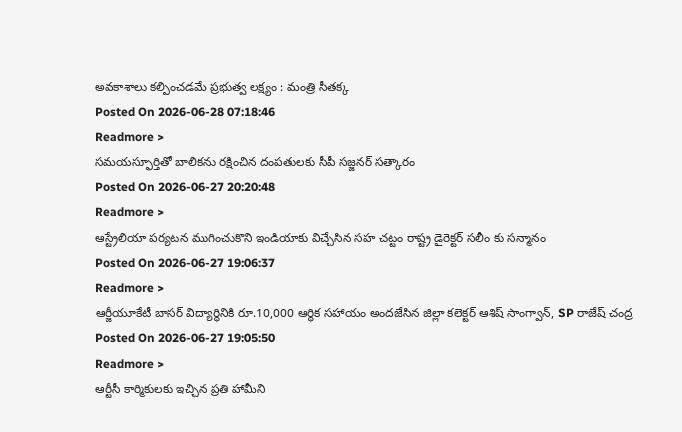అవకాశాలు కల్పించడమే ప్రభుత్వ లక్ష్యం : మంత్రి సీతక్క
Posted On 2026-06-28 07:18:46
Readmore >
సమయస్ఫూర్తితో బాలికను రక్షించిన దంపతులకు సీపీ సజ్జనర్ సత్కారం
Posted On 2026-06-27 20:20:48
Readmore >
ఆస్ట్రేలియా పర్యటన ముగించుకొని ఇండియాకు విచ్చేసిన సహ చట్టం రాష్ట్ర డైరెక్టర్ సలీం కు సన్మానం
Posted On 2026-06-27 19:06:37
Readmore >
ఆర్జీయూకేటీ బాసర్ విద్యార్థినికి రూ.10,000 ఆర్థిక సహాయం అందజేసిన జిల్లా కలెక్టర్ ఆశిష్ సాంగ్వాన్, SP రాజేష్ చంద్ర
Posted On 2026-06-27 19:05:50
Readmore >
ఆర్టీసీ కార్మికులకు ఇచ్చిన ప్రతి హామీని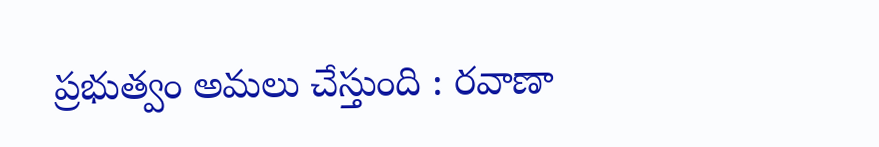ప్రభుత్వం అమలు చేస్తుంది : రవాణా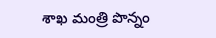శాఖ మంత్రి పొన్నం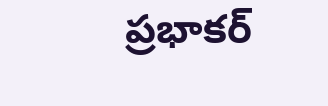ప్రభాకర్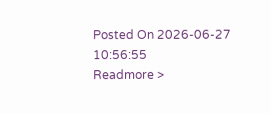Posted On 2026-06-27 10:56:55
Readmore >